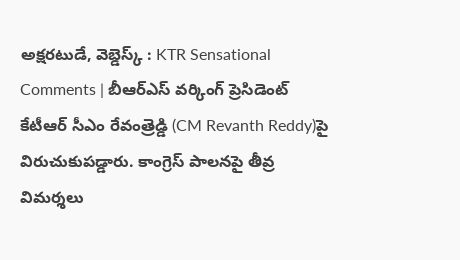అక్షరటుడే, వెబ్డెస్క్ : KTR Sensational Comments | బీఆర్ఎస్ వర్కింగ్ ప్రెసిడెంట్ కేటీఆర్ సీఎం రేవంత్రెడ్డి (CM Revanth Reddy)పై విరుచుకుపడ్డారు. కాంగ్రెస్ పాలనపై తీవ్ర విమర్శలు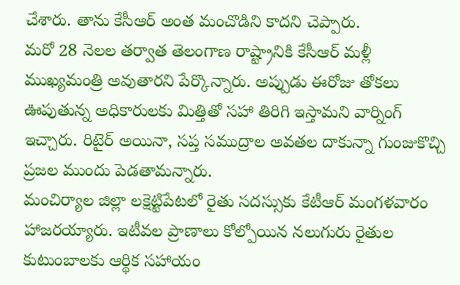చేశారు. తాను కేసీఆర్ అంత మంచొడిని కాదని చెప్పారు.
మరో 28 నెలల తర్వాత తెలంగాణ రాష్ట్రానికి కేసీఆర్ మళ్లీ ముఖ్యమంత్రి అవుతారని పేర్కొన్నారు. అప్పుడు ఈరోజు తోకలు ఊపుతున్న అధికారులకు మిత్తితో సహా తిరిగి ఇస్తామని వార్నింగ్ ఇచ్చారు. రిటైర్ అయినా, సప్త సముద్రాల అవతల దాకున్నా గుంజుకొచ్చి ప్రజల ముందు పెడతామన్నారు.
మంచిర్యాల జిల్లా లక్షెట్టిపేటలో రైతు సదస్సుకు కేటీఆర్ మంగళవారం హాజరయ్యారు. ఇటీవల ప్రాణాలు కోల్పోయిన నలుగురు రైతుల కుటుంబాలకు ఆర్థిక సహాయం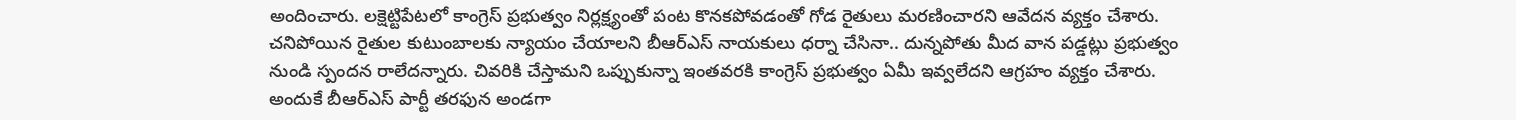అందించారు. లక్షెట్టిపేటలో కాంగ్రెస్ ప్రభుత్వం నిర్లక్ష్యంతో పంట కొనకపోవడంతో గోడ రైతులు మరణించారని ఆవేదన వ్యక్తం చేశారు. చనిపోయిన రైతుల కుటుంబాలకు న్యాయం చేయాలని బీఆర్ఎస్ నాయకులు ధర్నా చేసినా.. దున్నపోతు మీద వాన పడ్డట్లు ప్రభుత్వం నుండి స్పందన రాలేదన్నారు. చివరికి చేస్తామని ఒప్పుకున్నా ఇంతవరకి కాంగ్రెస్ ప్రభుత్వం ఏమీ ఇవ్వలేదని ఆగ్రహం వ్యక్తం చేశారు. అందుకే బీఆర్ఎస్ పార్టీ తరఫున అండగా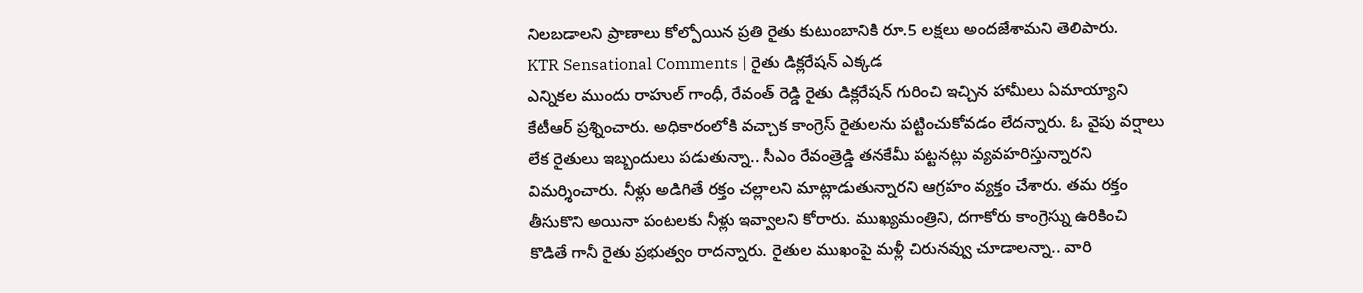నిలబడాలని ప్రాణాలు కోల్పోయిన ప్రతి రైతు కుటుంబానికి రూ.5 లక్షలు అందజేశామని తెలిపారు.
KTR Sensational Comments | రైతు డిక్లరేషన్ ఎక్కడ
ఎన్నికల ముందు రాహుల్ గాంధీ, రేవంత్ రెడ్డి రైతు డిక్లరేషన్ గురించి ఇచ్చిన హామీలు ఏమాయ్యాని కేటీఆర్ ప్రశ్నించారు. అధికారంలోకి వచ్చాక కాంగ్రెస్ రైతులను పట్టించుకోవడం లేదన్నారు. ఓ వైపు వర్షాలు లేక రైతులు ఇబ్బందులు పడుతున్నా.. సీఎం రేవంత్రెడ్డి తనకేమీ పట్టనట్లు వ్యవహరిస్తున్నారని విమర్శించారు. నీళ్లు అడిగితే రక్తం చల్లాలని మాట్లాడుతున్నారని ఆగ్రహం వ్యక్తం చేశారు. తమ రక్తం తీసుకొని అయినా పంటలకు నీళ్లు ఇవ్వాలని కోరారు. ముఖ్యమంత్రిని, దగాకోరు కాంగ్రెస్ను ఉరికించి కొడితే గానీ రైతు ప్రభుత్వం రాదన్నారు. రైతుల ముఖంపై మళ్లీ చిరునవ్వు చూడాలన్నా.. వారి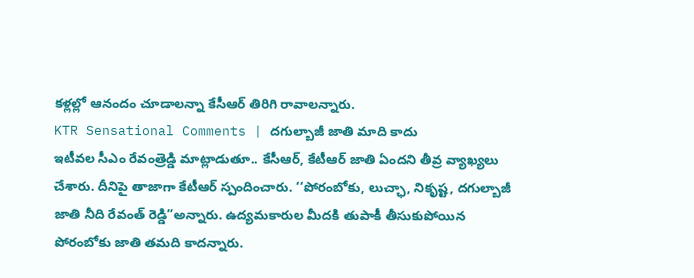కళ్లల్లో ఆనందం చూడాలన్నా కేసీఆర్ తిరిగి రావాలన్నారు.
KTR Sensational Comments | దగుల్బాజీ జాతి మాది కాదు
ఇటీవల సీఎం రేవంత్రెడ్డి మాట్లాడుతూ.. కేసీఆర్, కేటీఆర్ జాతి ఏందని తీవ్ర వ్యాఖ్యలు చేశారు. దీనిపై తాజాగా కేటీఆర్ స్పందించారు. ‘‘పోరంబోకు, లుచ్ఛా, నికృష్ట, దగుల్బాజీ జాతి నీది రేవంత్ రెడ్డి”అన్నారు. ఉద్యమకారుల మీదకి తుపాకీ తీసుకుపోయిన పోరంబోకు జాతి తమది కాదన్నారు.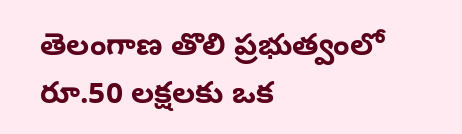తెలంగాణ తొలి ప్రభుత్వంలో రూ.50 లక్షలకు ఒక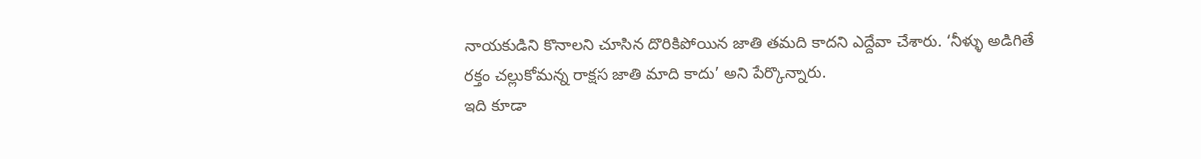నాయకుడిని కొనాలని చూసిన దొరికిపోయిన జాతి తమది కాదని ఎద్దేవా చేశారు. ‘నీళ్ళు అడిగితే రక్తం చల్లుకోమన్న రాక్షస జాతి మాది కాదు’ అని పేర్కొన్నారు.
ఇది కూడా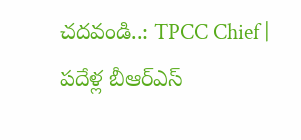చదవండి..: TPCC Chief | పదేళ్ల బీఆర్ఎస్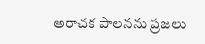అరాచక పాలనను ప్రజలు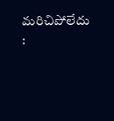మరిచిపోలేదు :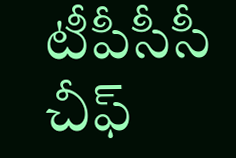టీపీసీసీ చీఫ్